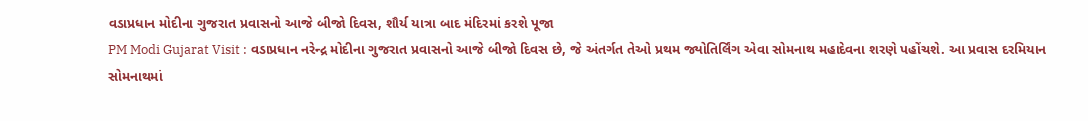વડાપ્રધાન મોદીના ગુજરાત પ્રવાસનો આજે બીજો દિવસ, શૌર્ય યાત્રા બાદ મંદિરમાં કરશે પૂજા
PM Modi Gujarat Visit : વડાપ્રધાન નરેન્દ્ર મોદીના ગુજરાત પ્રવાસનો આજે બીજો દિવસ છે, જે અંતર્ગત તેઓ પ્રથમ જ્યોતિર્લિંગ એવા સોમનાથ મહાદેવના શરણે પહોંચશે. આ પ્રવાસ દરમિયાન સોમનાથમાં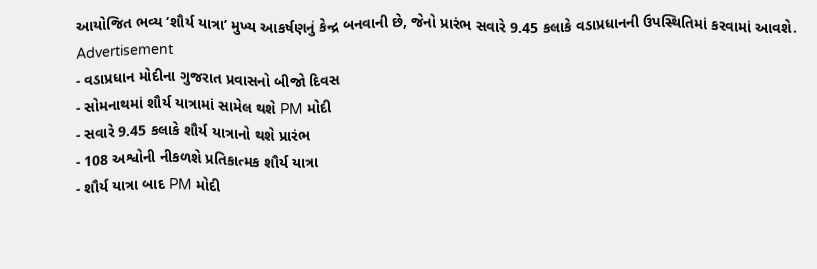આયોજિત ભવ્ય ‘શૌર્ય યાત્રા’ મુખ્ય આકર્ષણનું કેન્દ્ર બનવાની છે, જેનો પ્રારંભ સવારે 9.45 કલાકે વડાપ્રધાનની ઉપસ્થિતિમાં કરવામાં આવશે.
Advertisement
- વડાપ્રધાન મોદીના ગુજરાત પ્રવાસનો બીજો દિવસ
- સોમનાથમાં શૌર્ય યાત્રામાં સામેલ થશે PM મોદી
- સવારે 9.45 કલાકે શૌર્ય યાત્રાનો થશે પ્રારંભ
- 108 અશ્વોની નીકળશે પ્રતિકાત્મક શૌર્ય યાત્રા
- શૌર્ય યાત્રા બાદ PM મોદી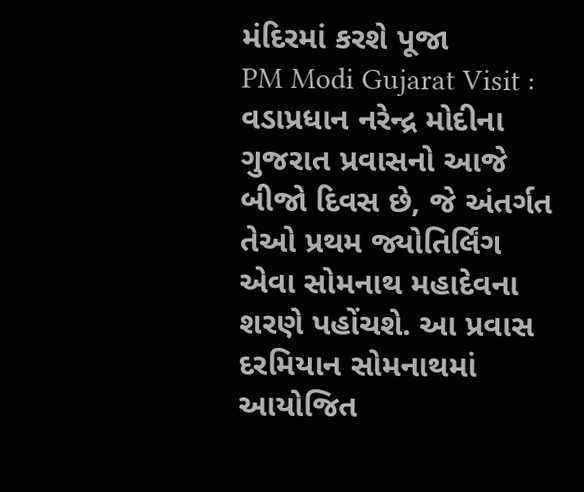મંદિરમાં કરશે પૂજા
PM Modi Gujarat Visit : વડાપ્રધાન નરેન્દ્ર મોદીના ગુજરાત પ્રવાસનો આજે બીજો દિવસ છે, જે અંતર્ગત તેઓ પ્રથમ જ્યોતિર્લિંગ એવા સોમનાથ મહાદેવના શરણે પહોંચશે. આ પ્રવાસ દરમિયાન સોમનાથમાં આયોજિત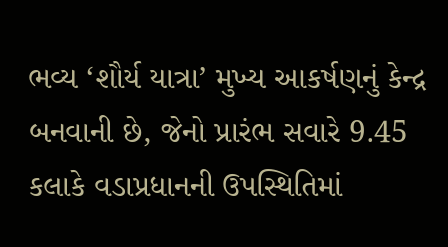ભવ્ય ‘શૌર્ય યાત્રા’ મુખ્ય આકર્ષણનું કેન્દ્ર બનવાની છે, જેનો પ્રારંભ સવારે 9.45 કલાકે વડાપ્રધાનની ઉપસ્થિતિમાં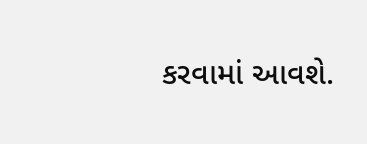કરવામાં આવશે.